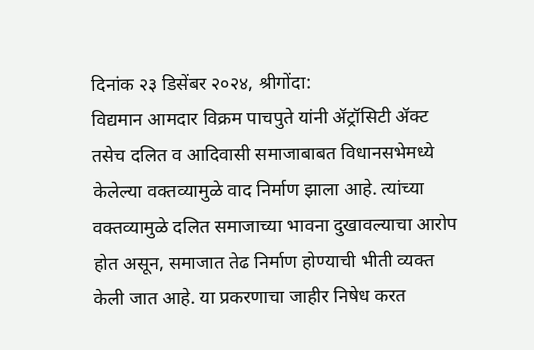दिनांक २३ डिसेंबर २०२४, श्रीगोंदा:
विद्यमान आमदार विक्रम पाचपुते यांनी ॲट्रॉसिटी ॲक्ट तसेच दलित व आदिवासी समाजाबाबत विधानसभेमध्ये केलेल्या वक्तव्यामुळे वाद निर्माण झाला आहे. त्यांच्या वक्तव्यामुळे दलित समाजाच्या भावना दुखावल्याचा आरोप होत असून, समाजात तेढ निर्माण होण्याची भीती व्यक्त केली जात आहे. या प्रकरणाचा जाहीर निषेध करत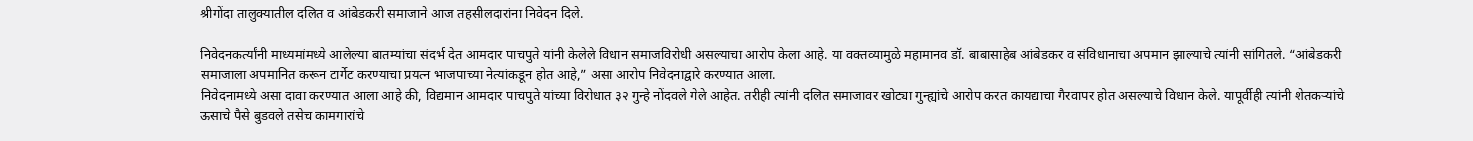श्रीगोंदा तालुक्यातील दलित व आंबेडकरी समाजाने आज तहसीलदारांना निवेदन दिले.

निवेदनकर्त्यांनी माध्यमांमध्ये आलेल्या बातम्यांचा संदर्भ देत आमदार पाचपुते यांनी केलेले विधान समाजविरोधी असल्याचा आरोप केला आहे. या वक्तव्यामुळे महामानव डॉ. बाबासाहेब आंबेडकर व संविधानाचा अपमान झाल्याचे त्यांनी सांगितले. “आंबेडकरी समाजाला अपमानित करून टार्गेट करण्याचा प्रयत्न भाजपाच्या नेत्यांकडून होत आहे,” असा आरोप निवेदनाद्वारे करण्यात आला.
निवेदनामध्ये असा दावा करण्यात आला आहे की, विद्यमान आमदार पाचपुते यांच्या विरोधात ३२ गुन्हे नोंदवले गेले आहेत. तरीही त्यांनी दलित समाजावर खोट्या गुन्ह्यांचे आरोप करत कायद्याचा गैरवापर होत असल्याचे विधान केले. यापूर्वीही त्यांनी शेतकऱ्यांचे ऊसाचे पैसे बुडवले तसेच कामगारांचे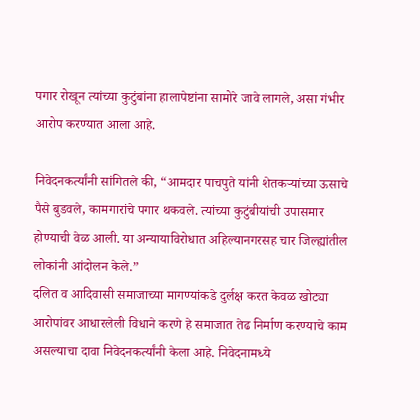पगार रोखून त्यांच्या कुटुंबांना हालापेष्टांना सामोरे जावे लागले, असा गंभीर आरोप करण्यात आला आहे.

निवेदनकर्त्यांनी सांगितले की, “आमदार पाचपुते यांनी शेतकऱ्यांच्या ऊसाचे पैसे बुडवले, कामगारांचे पगार थकवले. त्यांच्या कुटुंबीयांची उपासमार होण्याची वेळ आली. या अन्यायाविरोधात अहिल्यानगरसह चार जिल्ह्यांतील लोकांनी आंदोलन केले.”
दलित व आदिवासी समाजाच्या मागण्यांकडे दुर्लक्ष करत केवळ खोट्या आरोपांवर आधारलेली विधाने करणे हे समाजात तेढ निर्माण करण्याचे काम असल्याचा दावा निवेदनकर्त्यांनी केला आहे. निवेदनामध्ये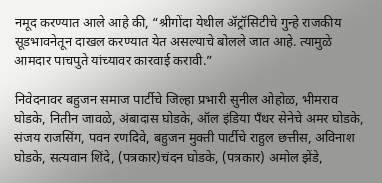नमूद करण्यात आले आहे की, “श्रीगोंदा येथील ॲट्रॉसिटीचे गुन्हे राजकीय सूडभावनेतून दाखल करण्यात येत असल्याचे बोलले जात आहे. त्यामुळे आमदार पाचपुते यांच्यावर कारवाई करावी.”

निवेदनावर बहुजन समाज पार्टीचे जिल्हा प्रभारी सुनील ओहोळ, भीमराव घोडके, नितीन जावळे, अंबादास घोडके, ऑल इंडिया पँथर सेनेचे अमर घोडके, संजय राजसिंग, पवन रणदिवे, बहुजन मुक्ती पार्टीचे राहुल छत्तीस, अविनाश घोडके, सत्यवान शिंदे, (पत्रकार)चंदन घोडके, (पत्रकार) अमोल झेंडे,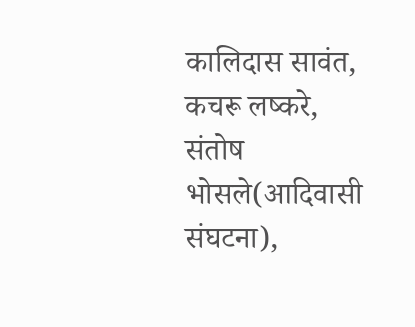कालिदास सावंत, कचरू लष्करे, संतोष भोसले(आदिवासी संघटना),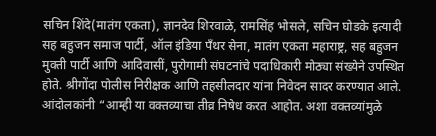सचिन शिंदे(मातंग एकता), ज्ञानदेव शिरवाळे, रामसिंह भोसले, सचिन घोडके इत्यादी सह बहुजन समाज पार्टी, ऑल इंडिया पॅंथर सेना, मातंग एकता महाराष्ट्र, सह बहुजन मुक्ती पार्टी आणि आदिवासीं, पुरोगामी संघटनांचे पदाधिकारी मोठ्या संख्येने उपस्थित होते. श्रीगोंदा पोलीस निरीक्षक आणि तहसीलदार यांना निवेदन सादर करण्यात आले.
आंदोलकांनी “आम्ही या वक्तव्याचा तीव्र निषेध करत आहोत. अशा वक्तव्यांमुळे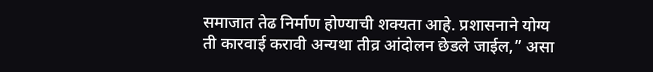समाजात तेढ निर्माण होण्याची शक्यता आहे. प्रशासनाने योग्य ती कारवाई करावी अन्यथा तीव्र आंदोलन छेडले जाईल,” असा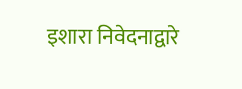इशारा निवेदनाद्वारे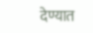देण्यात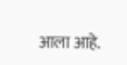आला आहे.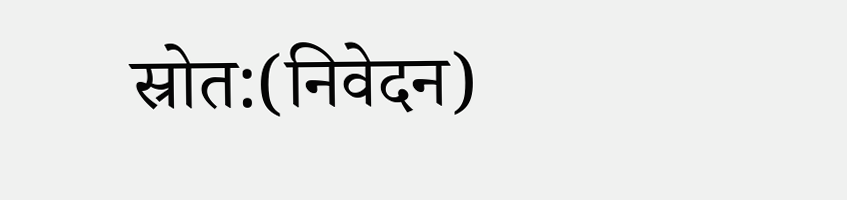स्रोत:(निवेदन)